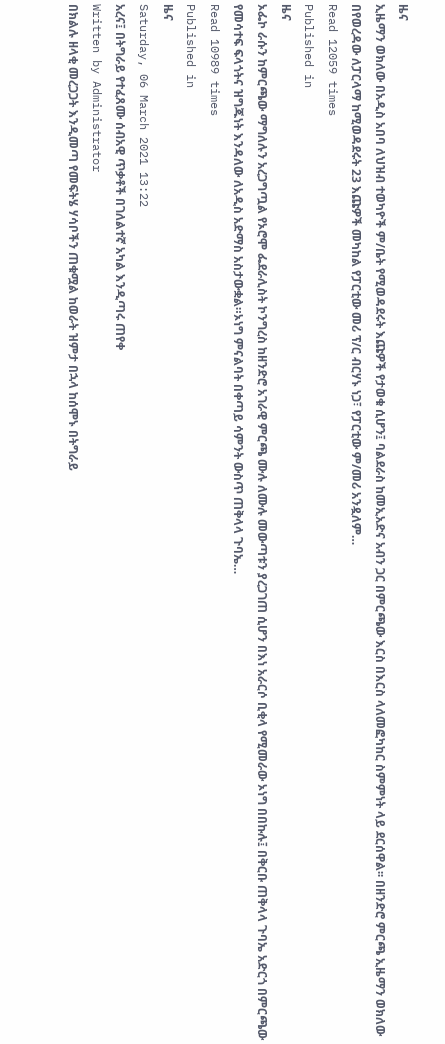ዜና
ኢዜማን ወክለው በአዲስ አበባ ለህዝብ ተወካዮች ም/ቤት የሚወዳደሩት እጩዎች የታወቁ ሲሆን፤ ባልደራስ ከመኢአድና አብን ጋር በምርጫው እርስ በእርስ ላለመፎካከር ስምምነት ላይ ደርሰዋል፡፡ በዘንድሮ ምርጫ ኢዜማን ወክለው በየወረዳው ለፓርላማ ከሚወዳደሩት 23 እጩዎች መካከል የፓርቲው መሪ ፕ/ር ብርሃኑ ነጋ፣ የፓርቲው ም/መሪ አንዷለም…
Read 12059 times
Published in
ዜና
ኦፌኮ ራሱን ከምርጫው ማግለሉን አረጋግጧል የኦሮሞ ፌደራሊስት ኮንግረስ ከዘንድሮ አገራዊ ምርጫ ሙሉ ለሙሉ መውጣቱን ያረጋገጠ ሲሆን በእነ አራርሶ ቢቂላ የሚመራው ኦነግ በበኩሉ፤ በቅርቡ ጠቅላላ ጉባኤ አድርጎ በምርጫው የመሳተፍ ፍላጎትና ዝግጁነት እንዳለው ለአዲስ አድማስ አስታውቋል።ኦነግ ምናልባት በቀጣይ ሳምንት ውስጥ ጠቅላላ ጉባኤ…
Read 10989 times
Published in
ዜና
Saturday, 06 March 2021 13:22
አረና፤ በትግራይ የተፈጸሙ ሰብአዊ ጥቃቶች በገለልተኛ አካል እንዲጣሩ ጠየቀ
Written by Administrator
በክልሉ ዘላቂ መረጋጋት እንዲመጣ የመፍትሄ ሃሳቦችን ጠቁሟል ከወራት ዝምታ በኋላ ከሰሞኑ በትግራይ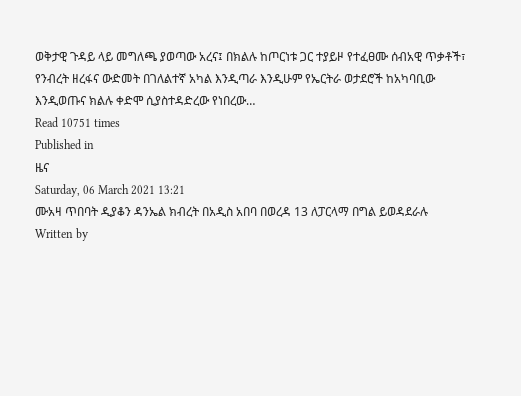ወቅታዊ ጉዳይ ላይ መግለጫ ያወጣው አረና፤ በክልሉ ከጦርነቱ ጋር ተያይዞ የተፈፀሙ ሰብአዊ ጥቃቶች፣ የንብረት ዘረፋና ውድመት በገለልተኛ አካል እንዲጣራ እንዲሁም የኤርትራ ወታደሮች ከአካባቢው እንዲወጡና ክልሉ ቀድሞ ሲያስተዳድረው የነበረው…
Read 10751 times
Published in
ዜና
Saturday, 06 March 2021 13:21
ሙአዛ ጥበባት ዲያቆን ዳንኤል ክብረት በአዲስ አበባ በወረዳ 13 ለፓርላማ በግል ይወዳደራሉ
Written by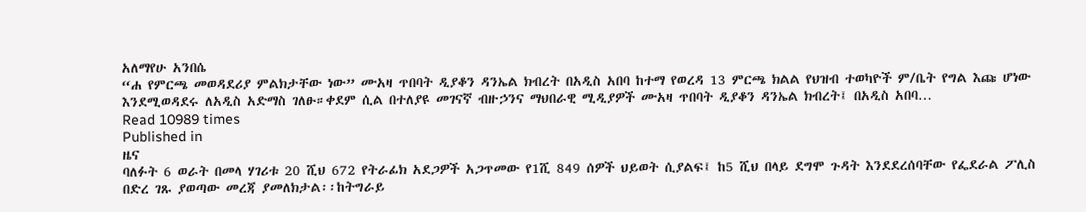አለማየሁ አንበሴ
“ሐ የምርጫ መወዳደሪያ ምልክታቸው ነው” ሙአዛ ጥበባት ዲያቆን ዳንኤል ክብረት በአዲስ አበባ ከተማ የወረዳ 13 ምርጫ ክልል የህዝብ ተወካዮች ም/ቤት የግል እጩ ሆነው እንደሚወዳደሩ ለአዲስ አድማስ ገለፁ።ቀደም ሲል በተለያዩ መገናኛ ብዙኃንና ማህበራዊ ሚዲያዎች ሙአዛ ጥበባት ዲያቆን ዳንኤል ክብረት፤ በአዲስ አበባ…
Read 10989 times
Published in
ዜና
ባለፉት 6 ወራት በመላ ሃገሪቱ 20 ሺህ 672 የትራፊክ አደጋዎች አጋጥመው የ1ሺ 849 ሰዎች ህይወት ሲያልፍ፤ ከ5 ሺህ በላይ ደግሞ ጉዳት እንደደረሰባቸው የፌደራል ፖሊስ በድረ ገጹ ያወጣው መረጃ ያመለክታል፡፡ከትግራይ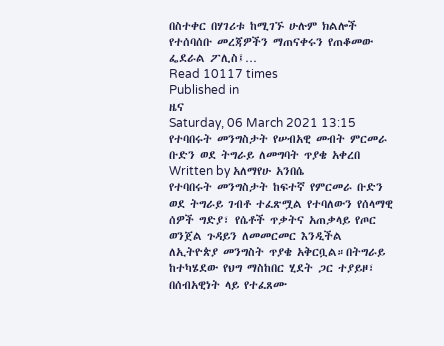በስተቀር በሃገሪቱ ከሚገኙ ሁሉም ክልሎች የተሰባሰቡ መረጃዎችን ማጠናቀሩን የጠቆመው ፌደራል ፖሊስ፤…
Read 10117 times
Published in
ዜና
Saturday, 06 March 2021 13:15
የተባበሩት መንግስታት የሠብአዊ መብት ምርመራ ቡድን ወደ ትግራይ ለመግባት ጥያቄ አቀረበ
Written by አለማየሁ አንበሴ
የተባበሩት መንግስታት ከፍተኛ የምርመራ ቡድን ወደ ትግራይ ገብቶ ተፈጽሟል የተባለውን የሰላማዊ ሰዎች ግድያ፣ የሴቶች ጥቃትና አጠቃላይ የጦር ወንጀል ጉዳይን ለመመርመር እንዲችል ለኢትዮጵያ መንግስት ጥያቄ አቅርቧል።በትግራይ ከተካሄደው የህግ ማስከበር ሂደት ጋር ተያይዞ፣ በሰብአዊነት ላይ የተፈጸሙ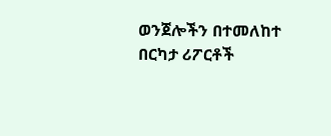ወንጀሎችን በተመለከተ በርካታ ሪፖርቶች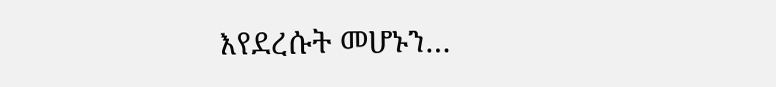እየደረሱት መሆኑን…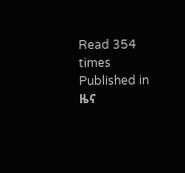Read 354 times
Published in
ዜና